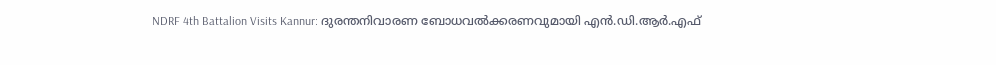NDRF 4th Battalion Visits Kannur: ദുരന്തനിവാരണ ബോധവൽക്കരണവുമായി എൻ.ഡി.ആർ.എഫ്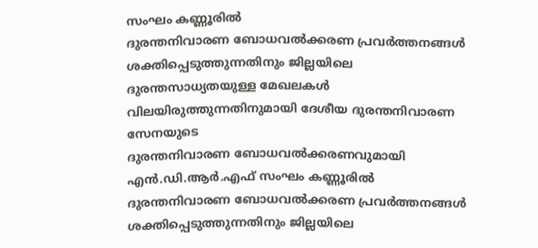സംഘം കണ്ണൂരിൽ
ദുരന്തനിവാരണ ബോധവൽക്കരണ പ്രവർത്തനങ്ങൾ ശക്തിപ്പെടുത്തുന്നതിനും ജില്ലയിലെ ദുരന്തസാധ്യതയുള്ള മേഖലകൾ വിലയിരുത്തുന്നതിനുമായി ദേശീയ ദുരന്തനിവാരണ സേനയുടെ
ദുരന്തനിവാരണ ബോധവൽക്കരണവുമായി എൻ.ഡി.ആർ.എഫ് സംഘം കണ്ണൂരിൽ
ദുരന്തനിവാരണ ബോധവൽക്കരണ പ്രവർത്തനങ്ങൾ ശക്തിപ്പെടുത്തുന്നതിനും ജില്ലയിലെ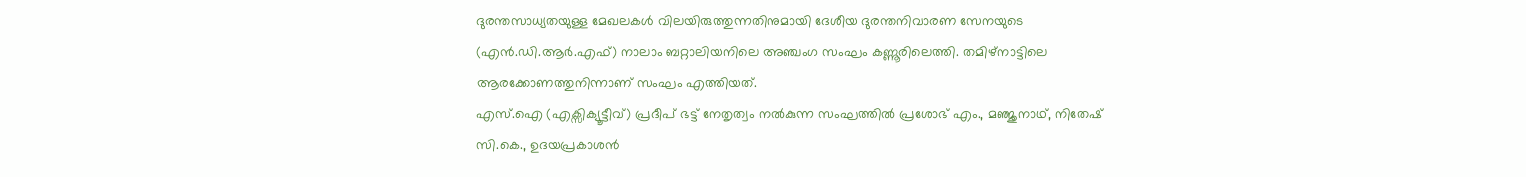ദുരന്തസാധ്യതയുള്ള മേഖലകൾ വിലയിരുത്തുന്നതിനുമായി ദേശീയ ദുരന്തനിവാരണ സേനയുടെ (എൻ.ഡി.ആർ.എഫ്) നാലാം ബറ്റാലിയനിലെ അഞ്ചംഗ സംഘം കണ്ണൂരിലെത്തി. തമിഴ്നാട്ടിലെ ആരക്കോണത്തുനിന്നാണ് സംഘം എത്തിയത്.
എസ്.ഐ (എക്സിക്യൂട്ടീവ്) പ്രദീപ് ഭട്ട് നേതൃത്വം നൽകുന്ന സംഘത്തിൽ പ്രശോഭ് എം., മഞ്ജുനാഥ്, നിതേഷ് സി.കെ., ഉദയപ്രകാശൻ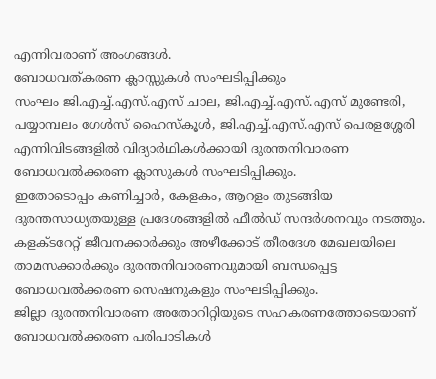എന്നിവരാണ് അംഗങ്ങൾ.
ബോധവത്കരണ ക്ലാസ്സുകൾ സംഘടിപ്പിക്കും
സംഘം ജി.എച്ച്.എസ്.എസ് ചാല, ജി.എച്ച്.എസ്.എസ് മുണ്ടേരി, പയ്യാമ്പലം ഗേൾസ് ഹൈസ്കൂൾ, ജി.എച്ച്.എസ്.എസ് പെരളശ്ശേരി എന്നിവിടങ്ങളിൽ വിദ്യാർഥികൾക്കായി ദുരന്തനിവാരണ ബോധവൽക്കരണ ക്ലാസുകൾ സംഘടിപ്പിക്കും.
ഇതോടൊപ്പം കണിച്ചാർ, കേളകം, ആറളം തുടങ്ങിയ ദുരന്തസാധ്യതയുള്ള പ്രദേശങ്ങളിൽ ഫീൽഡ് സന്ദർശനവും നടത്തും. കളക്ടറേറ്റ് ജീവനക്കാർക്കും അഴീക്കോട് തീരദേശ മേഖലയിലെ താമസക്കാർക്കും ദുരന്തനിവാരണവുമായി ബന്ധപ്പെട്ട ബോധവൽക്കരണ സെഷനുകളും സംഘടിപ്പിക്കും.
ജില്ലാ ദുരന്തനിവാരണ അതോറിറ്റിയുടെ സഹകരണത്തോടെയാണ് ബോധവൽക്കരണ പരിപാടികൾ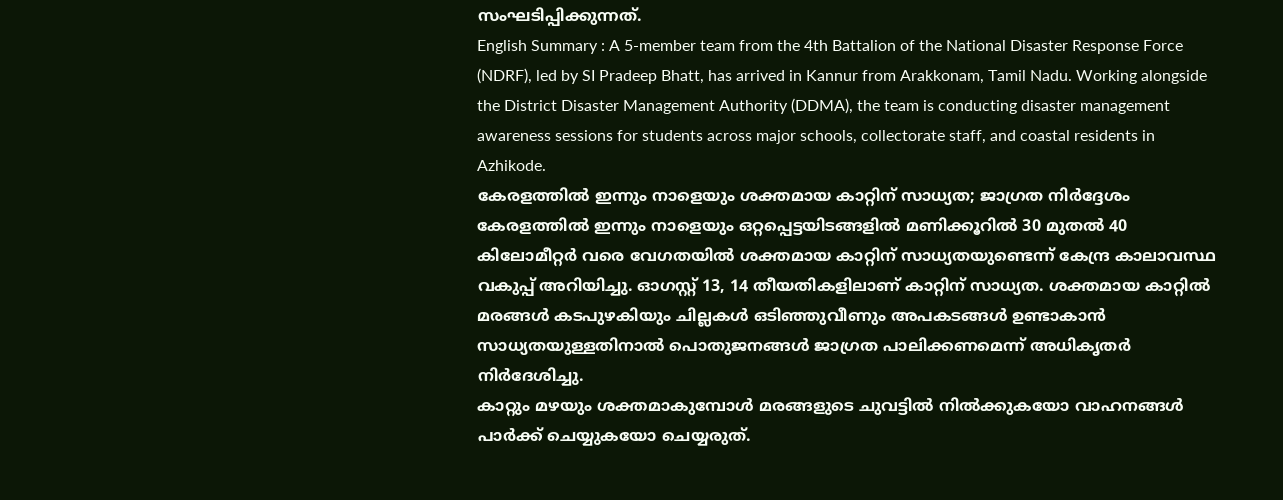സംഘടിപ്പിക്കുന്നത്.
English Summary : A 5-member team from the 4th Battalion of the National Disaster Response Force (NDRF), led by SI Pradeep Bhatt, has arrived in Kannur from Arakkonam, Tamil Nadu. Working alongside the District Disaster Management Authority (DDMA), the team is conducting disaster management awareness sessions for students across major schools, collectorate staff, and coastal residents in Azhikode.
കേരളത്തിൽ ഇന്നും നാളെയും ശക്തമായ കാറ്റിന് സാധ്യത; ജാഗ്രത നിർദ്ദേശം
കേരളത്തിൽ ഇന്നും നാളെയും ഒറ്റപ്പെട്ടയിടങ്ങളിൽ മണിക്കൂറിൽ 30 മുതൽ 40 കിലോമീറ്റർ വരെ വേഗതയിൽ ശക്തമായ കാറ്റിന് സാധ്യതയുണ്ടെന്ന് കേന്ദ്ര കാലാവസ്ഥ വകുപ്പ് അറിയിച്ചു. ഓഗസ്റ്റ് 13, 14 തീയതികളിലാണ് കാറ്റിന് സാധ്യത. ശക്തമായ കാറ്റിൽ മരങ്ങൾ കടപുഴകിയും ചില്ലകൾ ഒടിഞ്ഞുവീണും അപകടങ്ങൾ ഉണ്ടാകാൻ സാധ്യതയുള്ളതിനാൽ പൊതുജനങ്ങൾ ജാഗ്രത പാലിക്കണമെന്ന് അധികൃതർ നിർദേശിച്ചു.
കാറ്റും മഴയും ശക്തമാകുമ്പോൾ മരങ്ങളുടെ ചുവട്ടിൽ നിൽക്കുകയോ വാഹനങ്ങൾ പാർക്ക് ചെയ്യുകയോ ചെയ്യരുത്.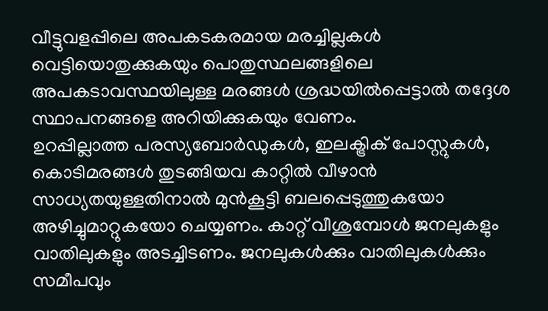വീട്ടുവളപ്പിലെ അപകടകരമായ മരച്ചില്ലകൾ വെട്ടിയൊതുക്കുകയും പൊതുസ്ഥലങ്ങളിലെ അപകടാവസ്ഥയിലുള്ള മരങ്ങൾ ശ്രദ്ധയിൽപ്പെട്ടാൽ തദ്ദേശ സ്ഥാപനങ്ങളെ അറിയിക്കുകയും വേണം.
ഉറപ്പില്ലാത്ത പരസ്യബോർഡുകൾ, ഇലക്ട്രിക് പോസ്റ്റുകൾ, കൊടിമരങ്ങൾ തുടങ്ങിയവ കാറ്റിൽ വീഴാൻ സാധ്യതയുള്ളതിനാൽ മുൻകൂട്ടി ബലപ്പെടുത്തുകയോ അഴിച്ചുമാറ്റുകയോ ചെയ്യണം. കാറ്റ് വീശുമ്പോൾ ജനലുകളും വാതിലുകളും അടച്ചിടണം. ജനലുകൾക്കും വാതിലുകൾക്കും സമീപവും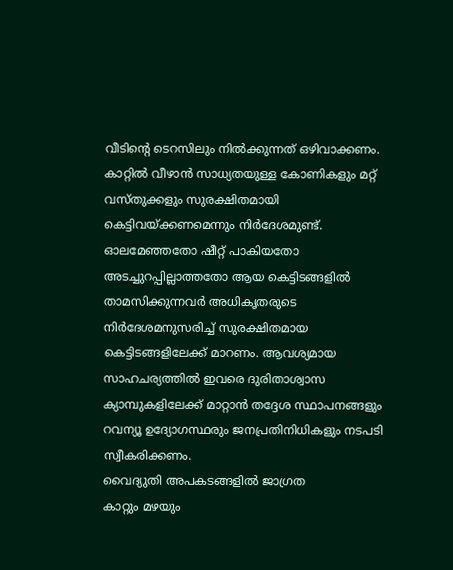വീടിന്റെ ടെറസിലും നിൽക്കുന്നത് ഒഴിവാക്കണം. കാറ്റിൽ വീഴാൻ സാധ്യതയുള്ള കോണികളും മറ്റ് വസ്തുക്കളും സുരക്ഷിതമായി കെട്ടിവയ്ക്കണമെന്നും നിർദേശമുണ്ട്.
ഓലമേഞ്ഞതോ ഷീറ്റ് പാകിയതോ അടച്ചുറപ്പില്ലാത്തതോ ആയ കെട്ടിടങ്ങളിൽ താമസിക്കുന്നവർ അധികൃതരുടെ നിർദേശമനുസരിച്ച് സുരക്ഷിതമായ കെട്ടിടങ്ങളിലേക്ക് മാറണം. ആവശ്യമായ സാഹചര്യത്തിൽ ഇവരെ ദുരിതാശ്വാസ ക്യാമ്പുകളിലേക്ക് മാറ്റാൻ തദ്ദേശ സ്ഥാപനങ്ങളും റവന്യൂ ഉദ്യോഗസ്ഥരും ജനപ്രതിനിധികളും നടപടി സ്വീകരിക്കണം.
വൈദ്യുതി അപകടങ്ങളിൽ ജാഗ്രത
കാറ്റും മഴയും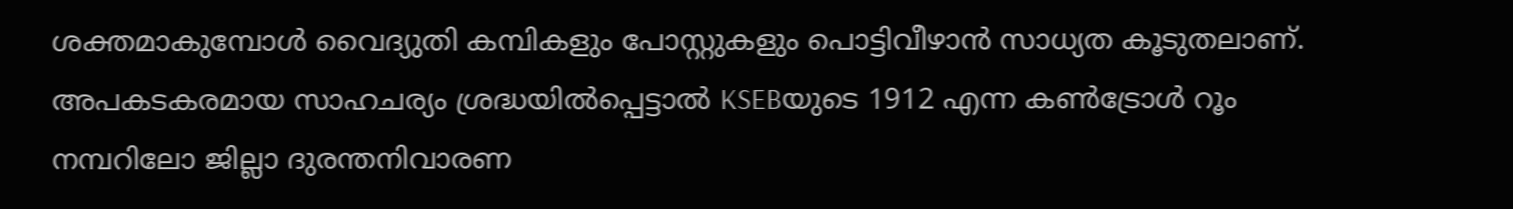ശക്തമാകുമ്പോൾ വൈദ്യുതി കമ്പികളും പോസ്റ്റുകളും പൊട്ടിവീഴാൻ സാധ്യത കൂടുതലാണ്. അപകടകരമായ സാഹചര്യം ശ്രദ്ധയിൽപ്പെട്ടാൽ KSEBയുടെ 1912 എന്ന കൺട്രോൾ റൂം നമ്പറിലോ ജില്ലാ ദുരന്തനിവാരണ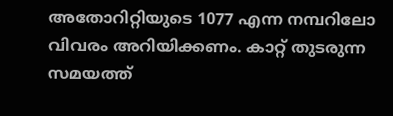അതോറിറ്റിയുടെ 1077 എന്ന നമ്പറിലോ വിവരം അറിയിക്കണം. കാറ്റ് തുടരുന്ന സമയത്ത്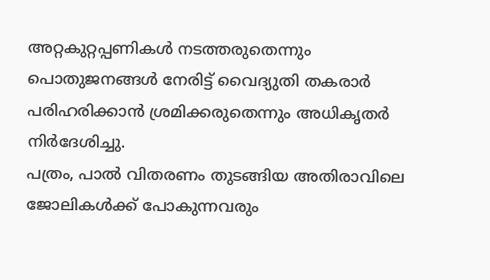അറ്റകുറ്റപ്പണികൾ നടത്തരുതെന്നും പൊതുജനങ്ങൾ നേരിട്ട് വൈദ്യുതി തകരാർ പരിഹരിക്കാൻ ശ്രമിക്കരുതെന്നും അധികൃതർ നിർദേശിച്ചു.
പത്രം, പാൽ വിതരണം തുടങ്ങിയ അതിരാവിലെ ജോലികൾക്ക് പോകുന്നവരും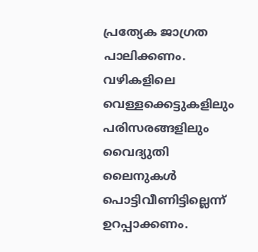പ്രത്യേക ജാഗ്രത പാലിക്കണം. വഴികളിലെ വെള്ളക്കെട്ടുകളിലും പരിസരങ്ങളിലും വൈദ്യുതി ലൈനുകൾ പൊട്ടിവീണിട്ടില്ലെന്ന് ഉറപ്പാക്കണം.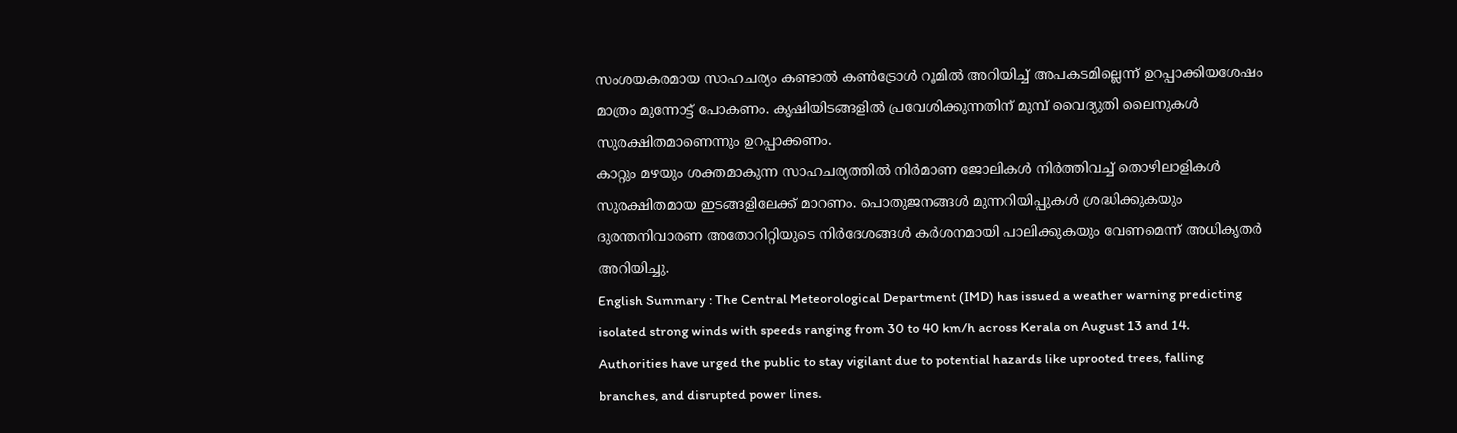സംശയകരമായ സാഹചര്യം കണ്ടാൽ കൺട്രോൾ റൂമിൽ അറിയിച്ച് അപകടമില്ലെന്ന് ഉറപ്പാക്കിയശേഷം മാത്രം മുന്നോട്ട് പോകണം. കൃഷിയിടങ്ങളിൽ പ്രവേശിക്കുന്നതിന് മുമ്പ് വൈദ്യുതി ലൈനുകൾ സുരക്ഷിതമാണെന്നും ഉറപ്പാക്കണം.
കാറ്റും മഴയും ശക്തമാകുന്ന സാഹചര്യത്തിൽ നിർമാണ ജോലികൾ നിർത്തിവച്ച് തൊഴിലാളികൾ സുരക്ഷിതമായ ഇടങ്ങളിലേക്ക് മാറണം. പൊതുജനങ്ങൾ മുന്നറിയിപ്പുകൾ ശ്രദ്ധിക്കുകയും ദുരന്തനിവാരണ അതോറിറ്റിയുടെ നിർദേശങ്ങൾ കർശനമായി പാലിക്കുകയും വേണമെന്ന് അധികൃതർ അറിയിച്ചു.
English Summary : The Central Meteorological Department (IMD) has issued a weather warning predicting isolated strong winds with speeds ranging from 30 to 40 km/h across Kerala on August 13 and 14. Authorities have urged the public to stay vigilant due to potential hazards like uprooted trees, falling branches, and disrupted power lines.